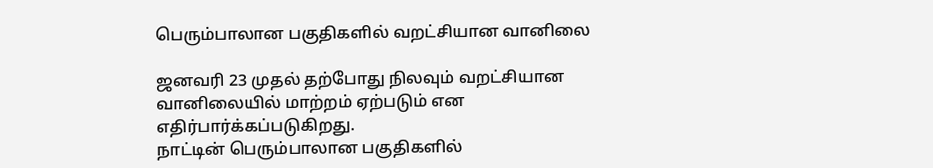பெரும்பாலான பகுதிகளில் வறட்சியான வானிலை

ஜனவரி 23 முதல் தற்போது நிலவும் வறட்சியான வானிலையில் மாற்றம் ஏற்படும் என எதிர்பார்க்கப்படுகிறது.
நாட்டின் பெரும்பாலான பகுதிகளில்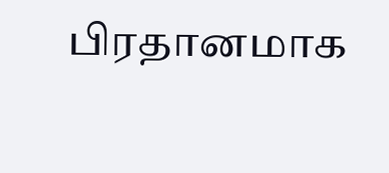பிரதானமாக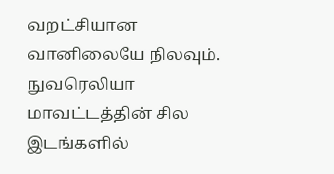வறட்சியான வானிலையே நிலவும்.
நுவரெலியா மாவட்டத்தின் சில இடங்களில்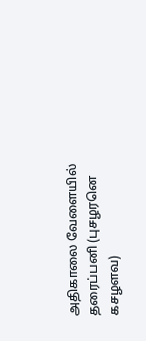அதிகாலை வேளையில் தரைப்பனி (புசழரனெ கசழளவ)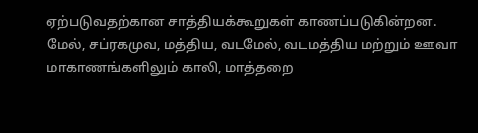ஏற்படுவதற்கான சாத்தியக்கூறுகள் காணப்படுகின்றன.
மேல், சப்ரகமுவ, மத்திய, வடமேல், வடமத்திய மற்றும் ஊவா மாகாணங்களிலும் காலி, மாத்தறை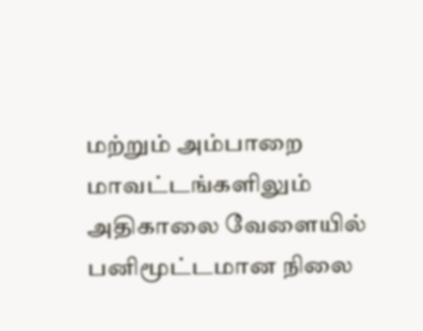மற்றும் அம்பாறை மாவட்டங்களிலும் அதிகாலை வேளையில் பனிமூட்டமான நிலை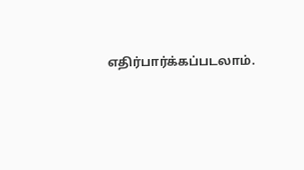எதிர்பார்க்கப்படலாம்.